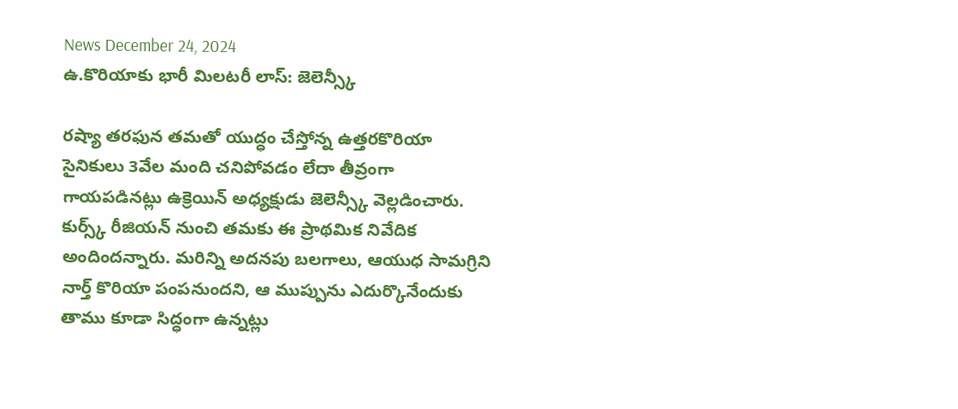News December 24, 2024
ఉ.కొరియాకు భారీ మిలటరీ లాస్: జెలెన్స్కీ

రష్యా తరఫున తమతో యుద్ధం చేస్తోన్న ఉత్తరకొరియా సైనికులు 3వేల మంది చనిపోవడం లేదా తీవ్రంగా గాయపడినట్లు ఉక్రెయిన్ అధ్యక్షుడు జెలెన్స్కీ వెల్లడించారు. కుర్స్క్ రీజియన్ నుంచి తమకు ఈ ప్రాథమిక నివేదిక అందిందన్నారు. మరిన్ని అదనపు బలగాలు, ఆయుధ సామగ్రిని నార్త్ కొరియా పంపనుందని, ఆ ముప్పును ఎదుర్కొనేందుకు తాము కూడా సిద్ధంగా ఉన్నట్లు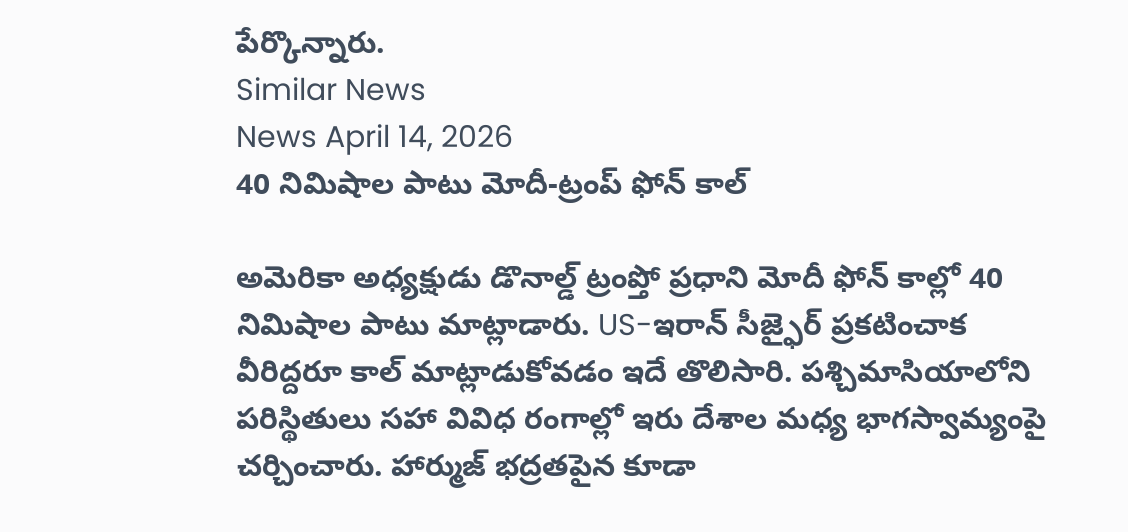పేర్కొన్నారు.
Similar News
News April 14, 2026
40 నిమిషాల పాటు మోదీ-ట్రంప్ ఫోన్ కాల్

అమెరికా అధ్యక్షుడు డొనాల్డ్ ట్రంప్తో ప్రధాని మోదీ ఫోన్ కాల్లో 40 నిమిషాల పాటు మాట్లాడారు. US-ఇరాన్ సీజ్ఫైర్ ప్రకటించాక వీరిద్దరూ కాల్ మాట్లాడుకోవడం ఇదే తొలిసారి. పశ్చిమాసియాలోని పరిస్థితులు సహా వివిధ రంగాల్లో ఇరు దేశాల మధ్య భాగస్వామ్యంపై చర్చించారు. హార్ముజ్ భద్రతపైన కూడా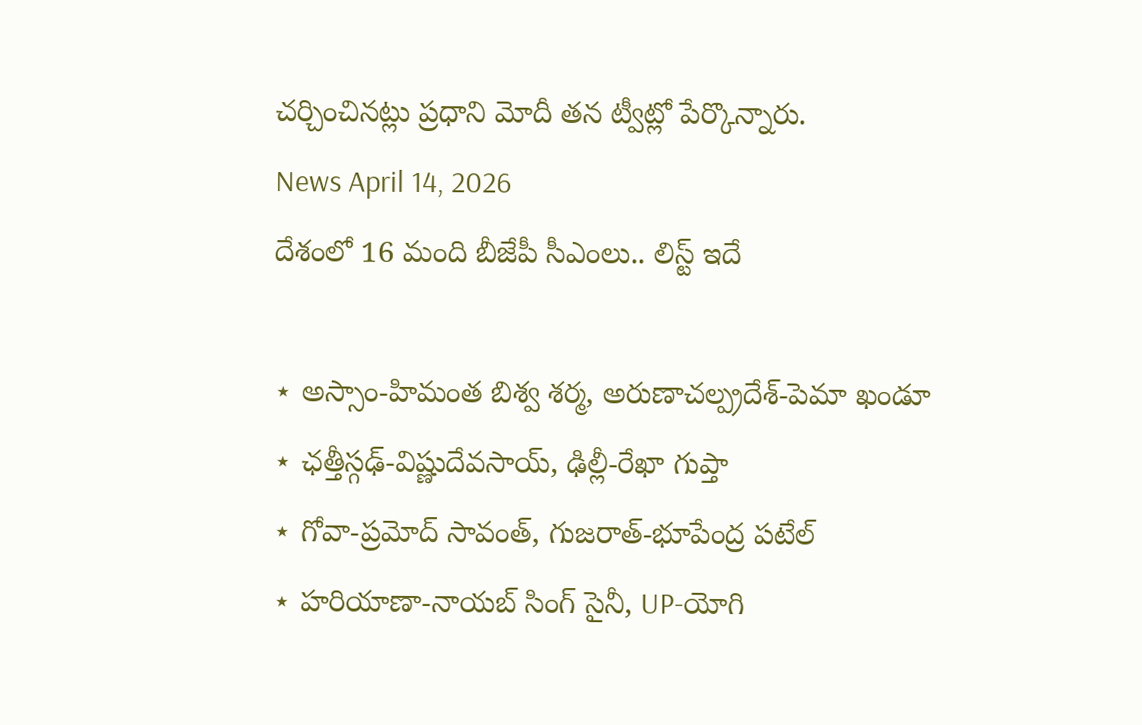చర్చించినట్లు ప్రధాని మోదీ తన ట్వీట్లో పేర్కొన్నారు.
News April 14, 2026
దేశంలో 16 మంది బీజేపీ సీఎంలు.. లిస్ట్ ఇదే

⋆ అస్సాం-హిమంత బిశ్వ శర్మ, అరుణాచల్ప్రదేశ్-పెమా ఖండూ
⋆ ఛత్తీస్గఢ్-విష్ణుదేవసాయ్, ఢిల్లీ-రేఖా గుప్తా
⋆ గోవా-ప్రమోద్ సావంత్, గుజరాత్-భూపేంద్ర పటేల్
⋆ హరియాణా-నాయబ్ సింగ్ సైనీ, UP-యోగి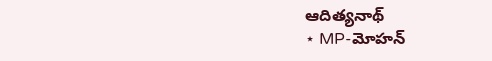ఆదిత్యనాథ్
⋆ MP-మోహన్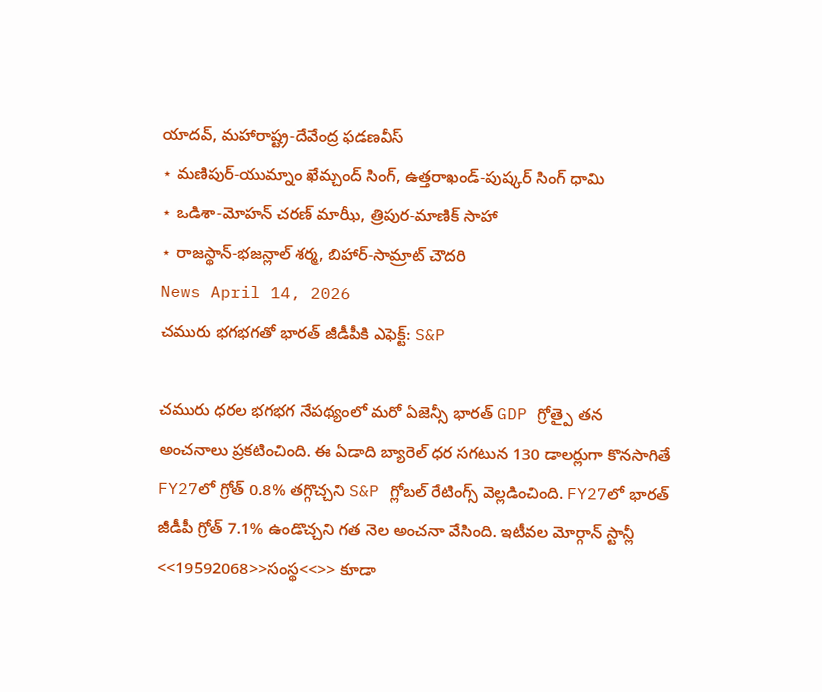యాదవ్, మహారాష్ట్ర-దేవేంద్ర ఫడణవీస్
⋆ మణిపుర్-యుమ్నాం ఖేమ్చంద్ సింగ్, ఉత్తరాఖండ్-పుష్కర్ సింగ్ ధామి
⋆ ఒడిశా-మోహన్ చరణ్ మాఝీ, త్రిపుర-మాణిక్ సాహా
⋆ రాజస్థాన్-భజన్లాల్ శర్మ, బిహార్-సామ్రాట్ చౌదరి
News April 14, 2026
చమురు భగభగతో భారత్ జీడీపీకి ఎఫెక్ట్: S&P

చమురు ధరల భగభగ నేపథ్యంలో మరో ఏజెన్సీ భారత్ GDP గ్రోత్పై తన అంచనాలు ప్రకటించింది. ఈ ఏడాది బ్యారెల్ ధర సగటున 130 డాలర్లుగా కొనసాగితే FY27లో గ్రోత్ 0.8% తగ్గొచ్చని S&P గ్లోబల్ రేటింగ్స్ వెల్లడించింది. FY27లో భారత్ జీడీపీ గ్రోత్ 7.1% ఉండొచ్చని గత నెల అంచనా వేసింది. ఇటీవల మోర్గాన్ స్టాన్లీ <<19592068>>సంస్థ<<>> కూడా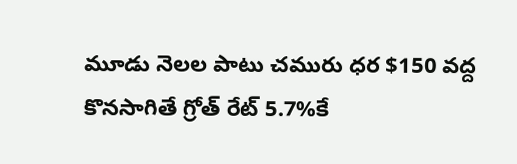మూడు నెలల పాటు చమురు ధర $150 వద్ద కొనసాగితే గ్రోత్ రేట్ 5.7%కే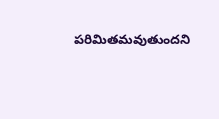పరిమితమవుతుందని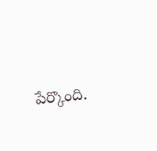పేర్కొంది.